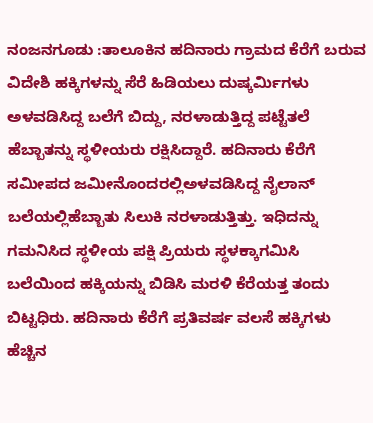ನಂಜನಗೂಡು :ತಾಲೂಕಿನ ಹದಿನಾರು ಗ್ರಾಮದ ಕೆರೆಗೆ ಬರುವ ವಿದೇಶಿ ಹಕ್ಕಿಗಳನ್ನು ಸೆರೆ ಹಿಡಿಯಲು ದುಷ್ಕರ್ಮಿಗಳು ಅಳವಡಿಸಿದ್ದ ಬಲೆಗೆ ಬಿದ್ದು, ನರಳಾಡುತ್ತಿದ್ದ ಪಟ್ಟೆತಲೆ ಹೆಬ್ಬಾತನ್ನು ಸ್ಥಳೀಯರು ರಕ್ಷಿಸಿದ್ದಾರೆ. ಹದಿನಾರು ಕೆರೆಗೆ ಸಮೀಪದ ಜಮೀನೊಂದರಲ್ಲಿಅಳವಡಿಸಿದ್ದ ನೈಲಾನ್ ಬಲೆಯಲ್ಲಿಹೆಬ್ಬಾತು ಸಿಲುಕಿ ನರಳಾಡುತ್ತಿತ್ತು. ಇಧಿದನ್ನು ಗಮನಿಸಿದ ಸ್ಥಳೀಯ ಪಕ್ಷಿ ಪ್ರಿಯರು ಸ್ಥಳಕ್ಕಾಗಮಿಸಿ ಬಲೆಯಿಂದ ಹಕ್ಕಿಯನ್ನು ಬಿಡಿಸಿ ಮರಳಿ ಕೆರೆಯತ್ತ ತಂದು ಬಿಟ್ಟಧಿರು. ಹದಿನಾರು ಕೆರೆಗೆ ಪ್ರತಿವರ್ಷ ವಲಸೆ ಹಕ್ಕಿಗಳು ಹೆಚ್ಚಿನ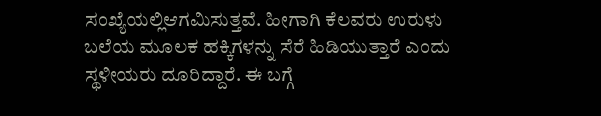ಸಂಖ್ಯೆಯಲ್ಲಿಆಗಮಿಸುತ್ತವೆ. ಹೀಗಾಗಿ ಕೆಲವರು ಉರುಳು ಬಲೆಯ ಮೂಲಕ ಹಕ್ಕಿಗಳನ್ನು ಸೆರೆ ಹಿಡಿಯುತ್ತಾರೆ ಎಂದು ಸ್ಥಳೀಯರು ದೂರಿದ್ದಾರೆ. ಈ ಬಗ್ಗೆ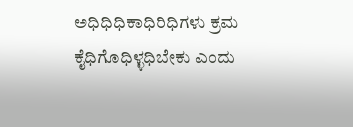ಅಧಿಧಿಧಿಕಾಧಿರಿಧಿಗಳು ಕ್ರಮ ಕೈಧಿಗೊಧಿಳ್ಳಧಿಬೇಕು ಎಂದು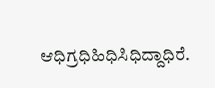ಆಧಿಗ್ರಧಿಹಿಧಿಸಿಧಿದ್ದಾಧಿರೆ.